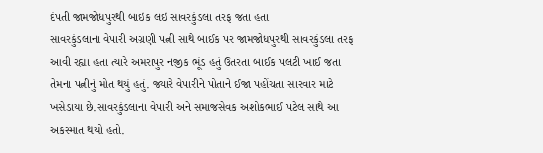દંપતી જામજોધપુરથી બાઇક લઇ સાવરકુંડલા તરફ જતા હતા
સાવરકુંડલાના વેપારી અગ્રણી પત્ની સાથે બાઈક પર જામજોધપુરથી સાવરકુંડલા તરફ આવી રહ્યા હતા ત્યારે અમરાપુર નજીક ભૂંડ હતું ઉતરતા બાઈક પલટી ખાઈ જતા તેમના પત્નીનું મોત થયું હતું. જ્યારે વેપારીને પોતાને ઈજા પહોંચતા સારવાર માટે ખસેડાયા છે.સાવરકુંડલાના વેપારી અને સમાજસેવક અશોકભાઈ પટેલ સાથે આ અકસ્માત થયો હતો.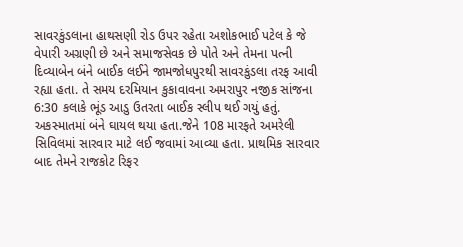સાવરકુંડલાના હાથસણી રોડ ઉપર રહેતા અશોકભાઈ પટેલ કે જે વેપારી અગ્રણી છે અને સમાજસેવક છે પોતે અને તેમના પત્ની દિવ્યાબેન બંને બાઈક લઈને જામજોધપુરથી સાવરકુંડલા તરફ આવી રહ્યા હતા. તે સમય દરમિયાન કુકાવાવના અમરાપુર નજીક સાંજના 6:30 કલાકે ભૂંડ આડુ ઉતરતા બાઈક સ્લીપ થઈ ગયું હતું. અકસ્માતમાં બંને ઘાયલ થયા હતા.જેને 108 મારફતે અમરેલી સિવિલમાં સારવાર માટે લઈ જવામાં આવ્યા હતા. પ્રાથમિક સારવાર બાદ તેમને રાજકોટ રિફર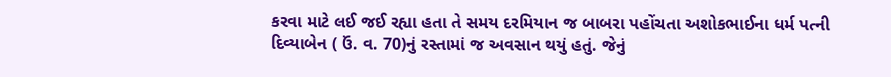કરવા માટે લઈ જઈ રહ્યા હતા તે સમય દરમિયાન જ બાબરા પહોંચતા અશોકભાઈના ધર્મ પત્ની દિવ્યાબેન ( ઉં. વ. 70)નું રસ્તામાં જ અવસાન થયું હતું. જેનું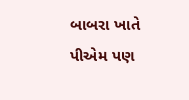બાબરા ખાતે પીએમ પણ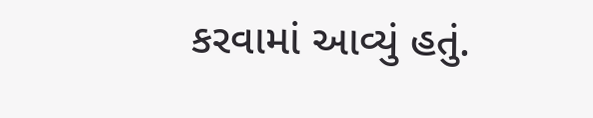કરવામાં આવ્યું હતું.